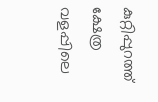കുറ്റിപ്പുറത്ത് ക്ഷേത്ര വളപ്പിലെ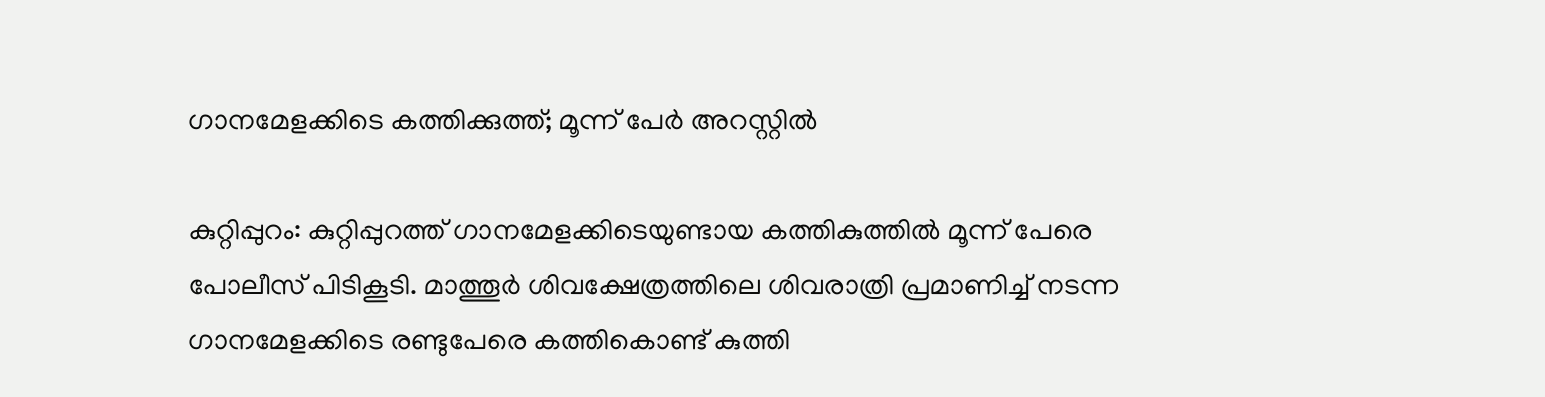ഗാനമേളക്കിടെ കത്തിക്കുത്ത്; മൂന്ന് പേർ അറസ്റ്റിൽ

കുറ്റിപ്പുറം: കുറ്റിപ്പുറത്ത് ഗാനമേളക്കിടെയുണ്ടായ കത്തികുത്തിൽ മൂന്ന് പേരെ പോലീസ് പിടികൂടി. മാത്തൂർ ശിവക്ഷേത്രത്തിലെ ശിവരാത്രി പ്രമാണിച്ച് നടന്ന ഗാനമേളക്കിടെ രണ്ടുപേരെ കത്തികൊണ്ട് കുത്തി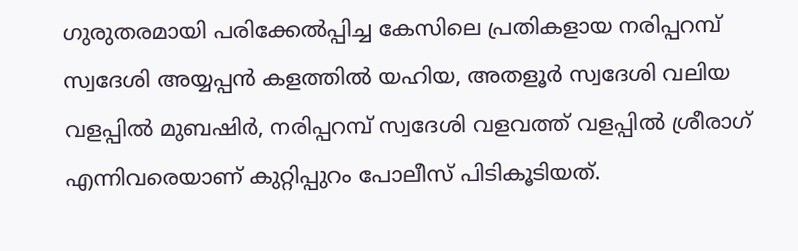ഗുരുതരമായി പരിക്കേൽപ്പിച്ച കേസിലെ പ്രതികളായ നരിപ്പറമ്പ് സ്വദേശി അയ്യപ്പൻ കളത്തിൽ യഹിയ, അതളൂർ സ്വദേശി വലിയ വളപ്പിൽ മുബഷിർ, നരിപ്പറമ്പ് സ്വദേശി വളവത്ത് വളപ്പിൽ ശ്രീരാഗ് എന്നിവരെയാണ് കുറ്റിപ്പുറം പോലീസ് പിടികൂടിയത്.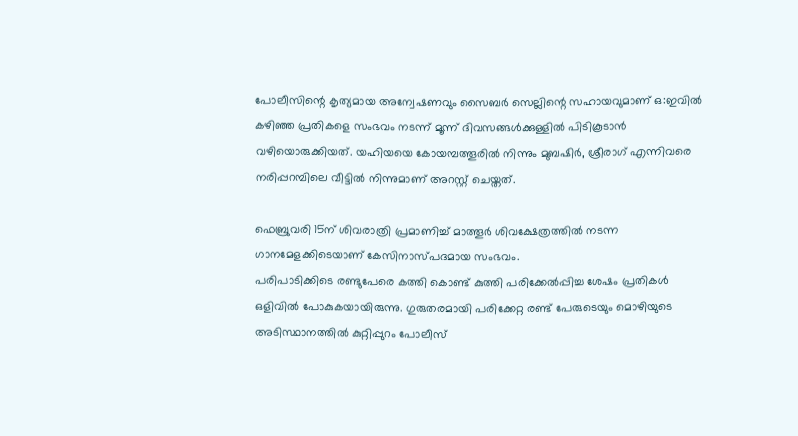പോലീസിന്റെ കൃത്യമായ അന്വേഷണവും സൈബർ സെല്ലിന്റെ സഹായവുമാണ് ഒ:ഇവിൽ കഴിഞ്ഞ പ്രതികളെ സംഭവം നടന്ന് മൂന്ന് ദിവസങ്ങൾക്കുള്ളിൽ പിടികൂടാൻ വഴിയൊരുക്കിയത്. യഹിയയെ കോയമ്പത്തൂരിൽ നിന്നും മുബഷിർ, ശ്രീരാഗ് എന്നിവരെ നരിപ്പറമ്പിലെ വീട്ടിൽ നിന്നുമാണ് അറസ്റ്റ് ചെയ്തത്.

ഫെബ്രുവരി 15ന് ശിവരാത്രി പ്രമാണിച്ച് മാത്തൂർ ശിവക്ഷേത്രത്തിൽ നടന്ന ഗാനമേളക്കിടെയാണ് കേസിനാസ്പദമായ സംഭവം.
പരിപാടിക്കിടെ രണ്ടുപേരെ കത്തി കൊണ്ട് കുത്തി പരിക്കേൽപ്പിച്ച ശേഷം പ്രതികൾ ഒളിവിൽ പോകുകയായിരുന്നു. ഗുരുതരമായി പരിക്കേറ്റ രണ്ട് പേരുടെയും മൊഴിയുടെ അടിസ്ഥാനത്തിൽ കുറ്റിപ്പുറം പോലീസ്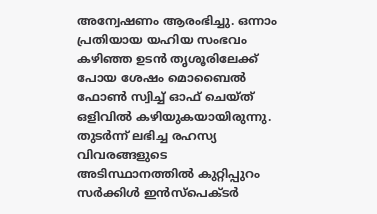അന്വേഷണം ആരംഭിച്ചു. ഒന്നാം പ്രതിയായ യഹിയ സംഭവം കഴിഞ്ഞ ഉടൻ തൃശൂരിലേക്ക് പോയ ശേഷം മൊബൈൽ ഫോൺ സ്വിച്ച് ഓഫ് ചെയ്ത് ഒളിവിൽ കഴിയുകയായിരുന്നു. തുടർന്ന് ലഭിച്ച രഹസ്യ വിവരങ്ങളുടെ അടിസ്ഥാനത്തിൽ കുറ്റിപ്പുറം സർക്കിൾ ഇൻസ്പെക്ടർ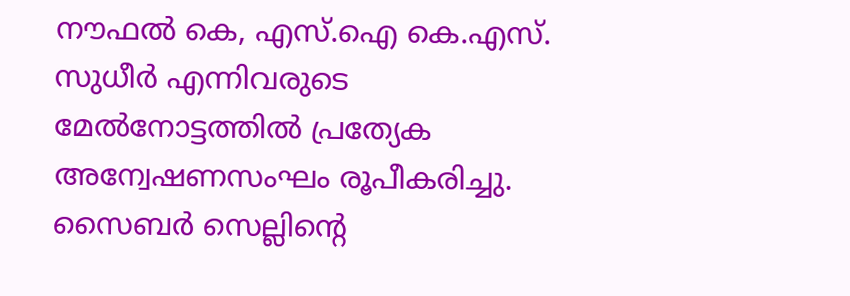നൗഫൽ കെ, എസ്.ഐ കെ.എസ്. സുധീർ എന്നിവരുടെ മേൽനോട്ടത്തിൽ പ്രത്യേക അന്വേഷണസംഘം രൂപീകരിച്ചു. സൈബർ സെല്ലിന്റെ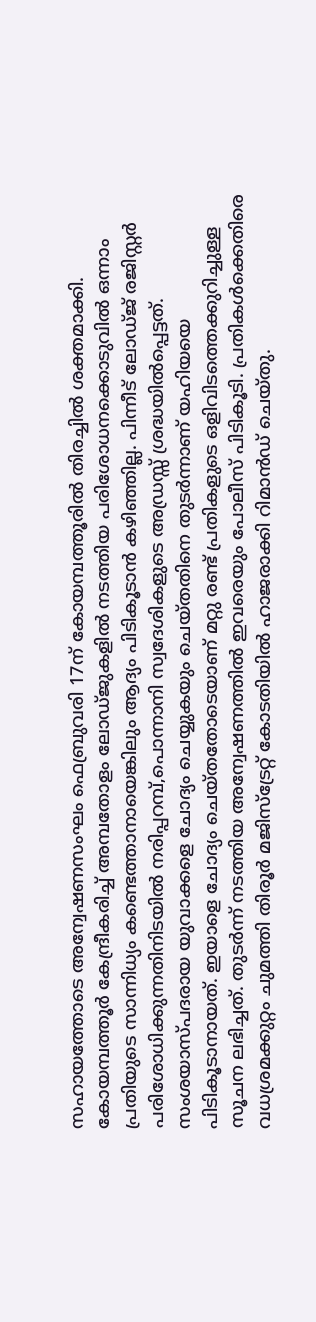സഹായത്തോടെ അന്വേഷണസംഘം ഫെബ്രുവരി 17ന് കോയമ്പത്തൂരിൽ തിരച്ചിൽ ശക്തമാക്കി. കോയമ്പത്തൂർ കേന്ദ്രീകരിച്ച് അമ്പതോളം ലോഡ്ജുകളിൽ നടത്തിയ പരിശോധനക്കൊടുവിൽ ഒന്നാം പ്രതിയുടെ സാന്നിധ്യം കണ്ടെത്താനായെങ്കിലും ആദ്യം പിടികൂടാൻ കഴിഞ്ഞില്ല. പിന്നീട് ലോഡ്ജ് രജിസ്റ്റർ പരിശോധിക്കുന്നതിനിടയിൽ നരിപ്പറമ്പ്,പൊന്നാനി സ്വദേശികളുടെ അഡ്രസ്സ് ശ്രദ്ധയിൽപ്പെട്ടത്. സംശയാസ്പദരായ യുവാക്കളെ ചോദ്യം ചെയ്യുകയും ചെയ്തതിനെ തുടർന്നാണ് യഹിയയെ പിടികൂടാനായത്. ഇയാളെ ചോദ്യം ചെയ്തതോടെയാണ് മറ്റു രണ്ട് പ്രതികളുടെ ഒളിവിടത്തെക്കുറിച്ചുള്ള സൂചന ലഭിച്ചത്. തുടർന്ന് നടത്തിയ അന്വേഷണത്തിൽ ഇവരെയും പോലീസ് പിടികൂടി. പ്രതികൾക്കെതിരെ വധശ്രമക്കുറ്റം ചുമത്തി തിരൂർ മജിസ്ട്രേറ്റ് കോടതിയിൽ ഹാജരാക്കി റിമാൻഡ് ചെയ്തു.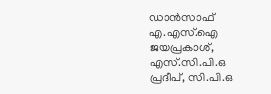ഡാൻസാഫ് എ.എസ്.ഐ ജയപ്രകാശ്, എസ്.സി.പി.ഒ പ്രദീപ്, സി.പി.ഒ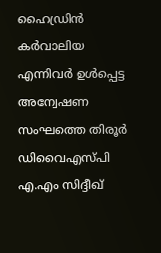ഹൈഡ്രിൻ കർവാലിയ എന്നിവർ ഉൾപ്പെട്ട അന്വേഷണ സംഘത്തെ തിരൂർ ഡിവൈഎസ്പി എ.എം സിദ്ദീഖ്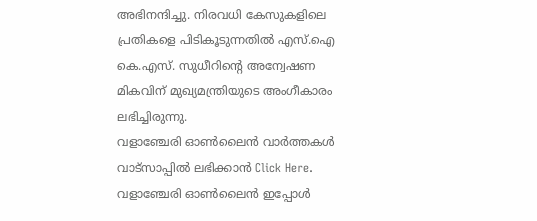അഭിനന്ദിച്ചു. നിരവധി കേസുകളിലെ പ്രതികളെ പിടികൂടുന്നതിൽ എസ്.ഐ കെ.എസ്. സുധീറിന്റെ അന്വേഷണ മികവിന് മുഖ്യമന്ത്രിയുടെ അംഗീകാരം ലഭിച്ചിരുന്നു.
വളാഞ്ചേരി ഓൺലൈൻ വാർത്തകൾ വാട്സാപ്പിൽ ലഭിക്കാൻ Click Here.
വളാഞ്ചേരി ഓൺലൈൻ ഇപ്പോൾ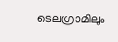ടെലഗ്രാമിലും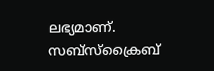ലഭ്യമാണ്. സബ്സ്ക്രൈബ്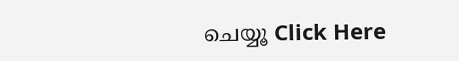ചെയ്യൂ Click Here